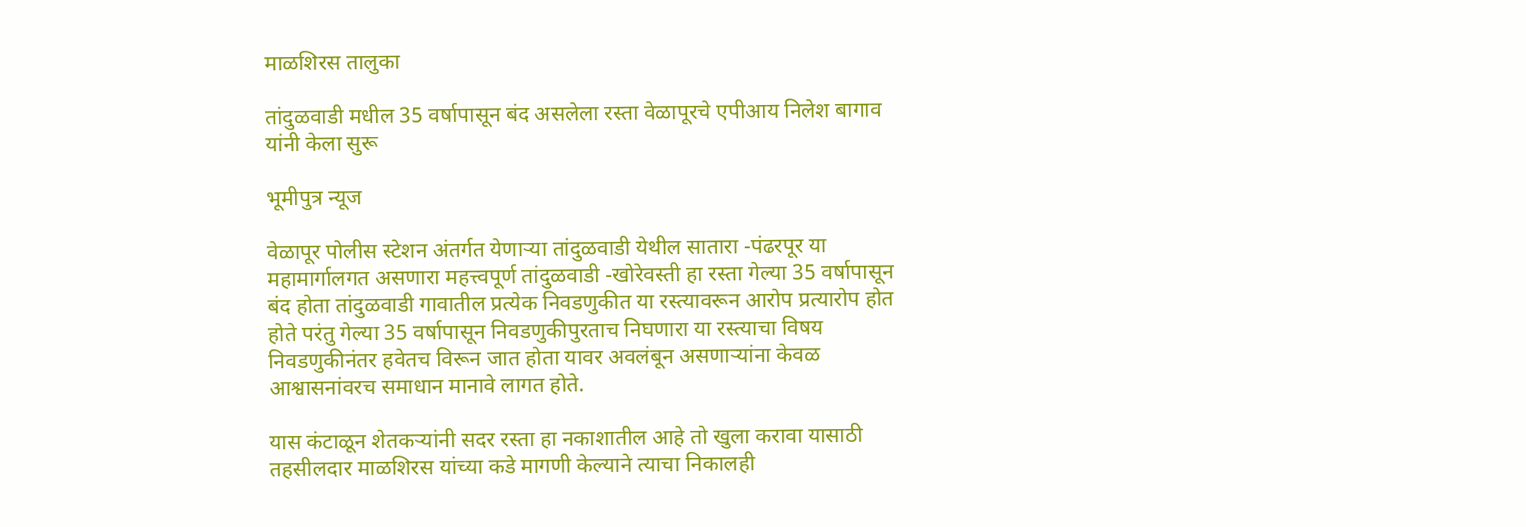माळशिरस तालुका

तांदुळवाडी मधील 35 वर्षापासून बंद असलेला रस्ता वेळापूरचे एपीआय निलेश बागाव यांनी केला सुरू

भूमीपुत्र न्यूज

वेळापूर पोलीस स्टेशन अंतर्गत येणाऱ्या तांदुळवाडी येथील सातारा -पंढरपूर या महामार्गालगत असणारा महत्त्वपूर्ण तांदुळवाडी -खोरेवस्ती हा रस्ता गेल्या 35 वर्षापासून बंद होता तांदुळवाडी गावातील प्रत्येक निवडणुकीत या रस्त्यावरून आरोप प्रत्यारोप होत होते परंतु गेल्या 35 वर्षापासून निवडणुकीपुरताच निघणारा या रस्त्याचा विषय निवडणुकीनंतर हवेतच विरून जात होता यावर अवलंबून असणाऱ्यांना केवळ आश्वासनांवरच समाधान मानावे लागत होते.

यास कंटाळून शेतकऱ्यांनी सदर रस्ता हा नकाशातील आहे तो खुला करावा यासाठी तहसीलदार माळशिरस यांच्या कडे मागणी केल्याने त्याचा निकालही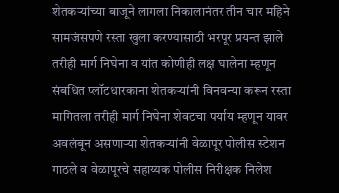शेतकऱ्यांच्या बाजूने लागला निकालानंतर तीन चार महिने सामजंसपणे रस्ता खुला करण्यासाठी भरपूर प्रयन्त झाले तरीही मार्ग निघेना व यांत कोणीही लक्ष घालेना म्हणून संबधित प्लॉटधारकाना शेतकऱ्यांनी विनवन्या करून रस्ता मागितला तरीही मार्ग निघेना शेवटचा पर्याय म्हणून यावर अवलंबून असणाऱ्या शेतकऱ्यांनी वेळापूर पोलीस स्टेशन गाठले व वेळापूरचे सहाय्यक पोलीस निरीक्षक निलेश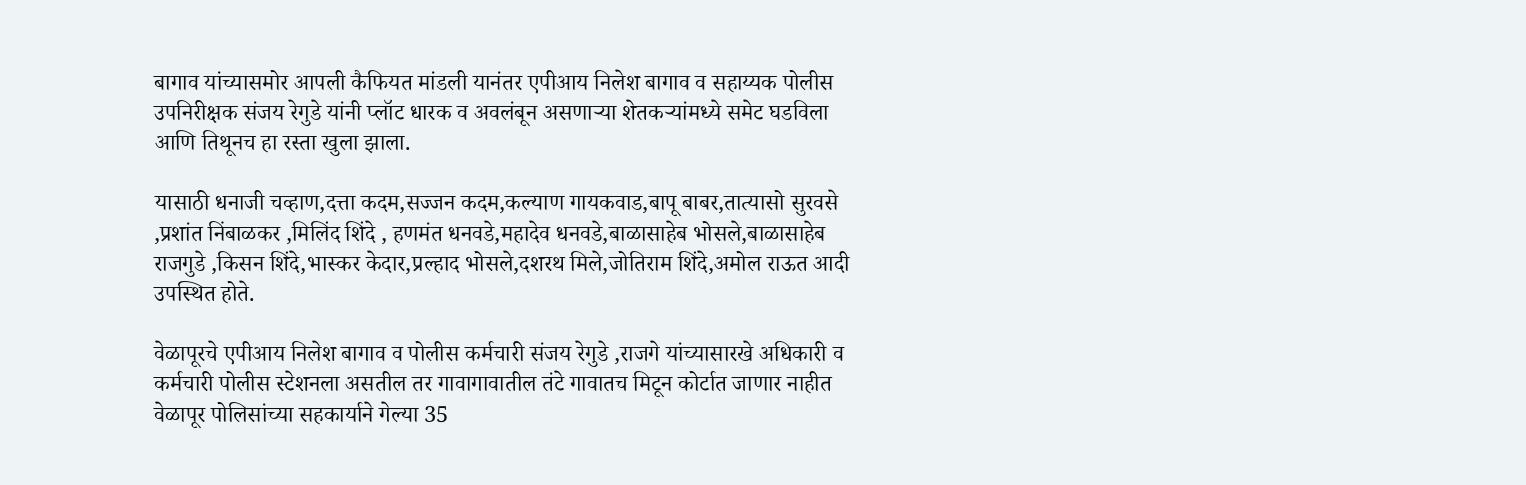बागाव यांच्यासमोर आपली कैफियत मांडली यानंतर एपीआय निलेश बागाव व सहाय्यक पोलीस उपनिरीक्षक संजय रेगुडे यांनी प्लॉट धारक व अवलंबून असणाऱ्या शेतकऱ्यांमध्ये समेट घडविला आणि तिथूनच हा रस्ता खुला झाला.

यासाठी धनाजी चव्हाण,दत्ता कदम,सज्जन कदम,कल्याण गायकवाड,बापू बाबर,तात्यासो सुरवसे ,प्रशांत निंबाळकर ,मिलिंद शिंदे , हणमंत धनवडे,महादेव धनवडे,बाळासाहेब भोसले,बाळासाहेब राजगुडे ,किसन शिंदे,भास्कर केदार,प्रल्हाद भोसले,दशरथ मिले,जोतिराम शिंदे,अमोल राऊत आदी उपस्थित होते.

वेळापूरचे एपीआय निलेश बागाव व पोलीस कर्मचारी संजय रेगुडे ,राजगे यांच्यासारखे अधिकारी व कर्मचारी पोलीस स्टेशनला असतील तर गावागावातील तंटे गावातच मिटून कोर्टात जाणार नाहीत वेळापूर पोलिसांच्या सहकार्याने गेल्या 35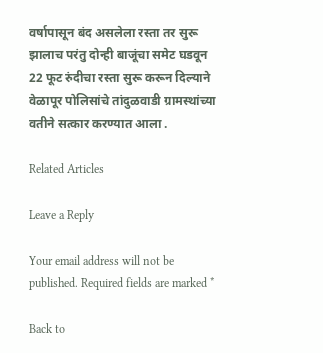वर्षापासून बंद असलेला रस्ता तर सुरू झालाच परंतु दोन्ही बाजूंचा समेट घडवून 22 फूट रुंदीचा रस्ता सुरू करून दिल्याने वेळापूर पोलिसांचे तांदुळवाडी ग्रामस्थांच्या वतीने सत्कार करण्यात आला .

Related Articles

Leave a Reply

Your email address will not be published. Required fields are marked *

Back to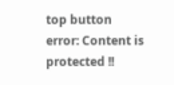top button
error: Content is protected !!